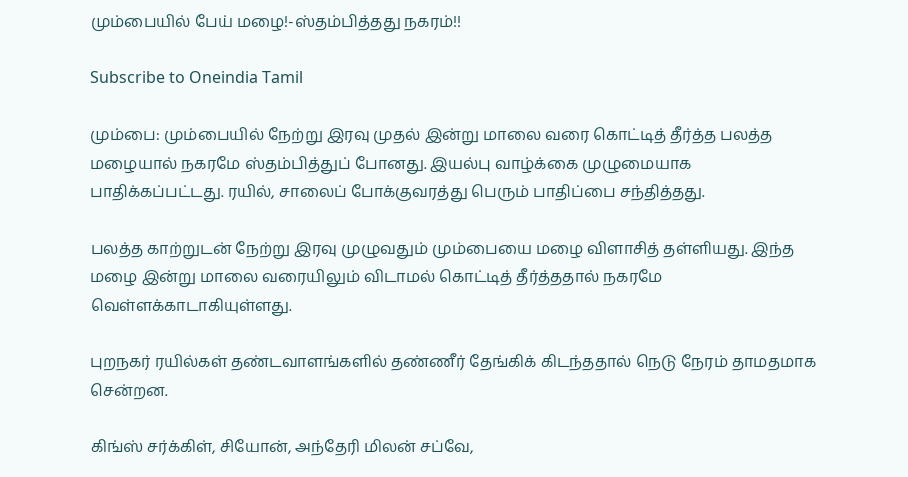மும்பையில் பேய் மழை!-ஸ்தம்பித்தது நகரம்!!

Subscribe to Oneindia Tamil

மும்பை: மும்பையில் நேற்று இரவு முதல் இன்று மாலை வரை கொட்டித் தீர்த்த பலத்த மழையால் நகரமே ஸ்தம்பித்துப் போனது. இயல்பு வாழ்க்கை முழுமையாக பாதிக்கப்பட்டது. ரயில், சாலைப் போக்குவரத்து பெரும் பாதிப்பை சந்தித்தது.

பலத்த காற்றுடன் நேற்று இரவு முழுவதும் மும்பையை மழை விளாசித் தள்ளியது. இந்த மழை இன்று மாலை வரையிலும் விடாமல் கொட்டித் தீர்த்ததால் நகரமே வெள்ளக்காடாகியுள்ளது.

புறநகர் ரயில்கள் தண்டவாளங்களில் தண்ணீர் தேங்கிக் கிடந்ததால் நெடு நேரம் தாமதமாக சென்றன.

கிங்ஸ் சர்க்கிள், சியோன், அந்தேரி மிலன் சப்வே,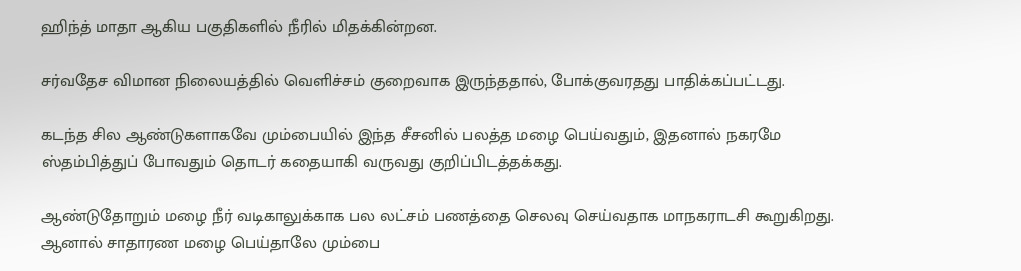ஹிந்த் மாதா ஆகிய பகுதிகளில் நீரில் மிதக்கின்றன.

சர்வதேச விமான நிலையத்தில் வெளிச்சம் குறைவாக இருந்ததால், போக்குவரதது பாதிக்கப்பட்டது.

கடந்த சில ஆண்டுகளாகவே மும்பையில் இந்த சீசனில் பலத்த மழை பெய்வதும், இதனால் நகரமே ஸ்தம்பித்துப் போவதும் தொடர் கதையாகி வருவது குறிப்பிடத்தக்கது.

ஆண்டுதோறும் மழை நீர் வடிகாலுக்காக பல லட்சம் பணத்தை செலவு செய்வதாக மாநகராடசி கூறுகிறது. ஆனால் சாதாரண மழை பெய்தாலே மும்பை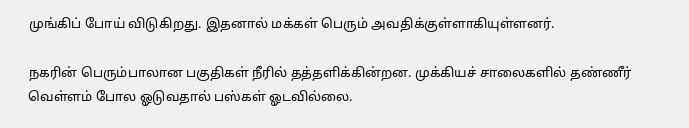முங்கிப் போய் விடுகிறது. இதனால் மக்கள் பெரும் அவதிக்குள்ளாகியுள்ளனர்.

நகரின் பெரும்பாலான பகுதிகள் நீரில் தத்தளிக்கின்றன. முக்கியச் சாலைகளில் தண்ணீர் வெள்ளம் போல ஓடுவதால் பஸ்கள் ஓடவில்லை.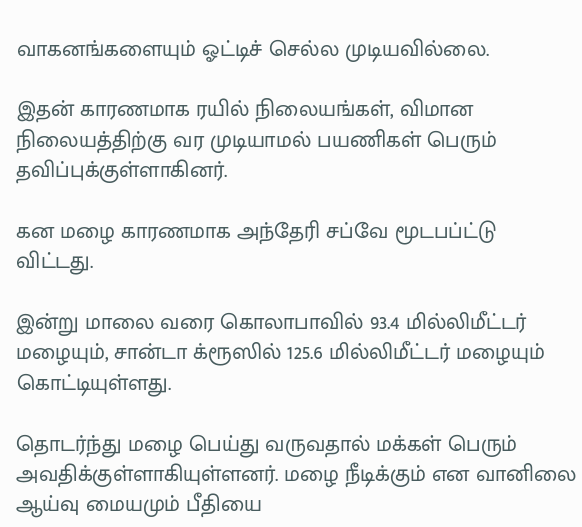வாகனங்களையும் ஓட்டிச் செல்ல முடியவில்லை.

இதன் காரணமாக ரயில் நிலையங்கள், விமான நிலையத்திற்கு வர முடியாமல் பயணிகள் பெரும் தவிப்புக்குள்ளாகினர்.

கன மழை காரணமாக அந்தேரி சப்வே மூடபப்ட்டு விட்டது.

இன்று மாலை வரை கொலாபாவில் 93.4 மில்லிமீட்டர் மழையும், சான்டா க்ரூஸில் 125.6 மில்லிமீட்டர் மழையும் கொட்டியுள்ளது.

தொடர்ந்து மழை பெய்து வருவதால் மக்கள் பெரும் அவதிக்குள்ளாகியுள்ளனர். மழை நீடிக்கும் என வானிலை ஆய்வு மையமும் பீதியை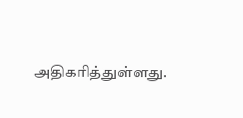அதிகரித்துள்ளது.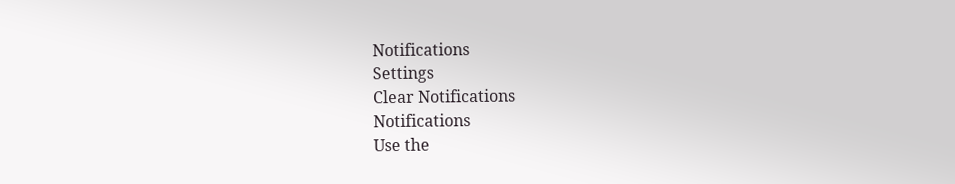Notifications
Settings
Clear Notifications
Notifications
Use the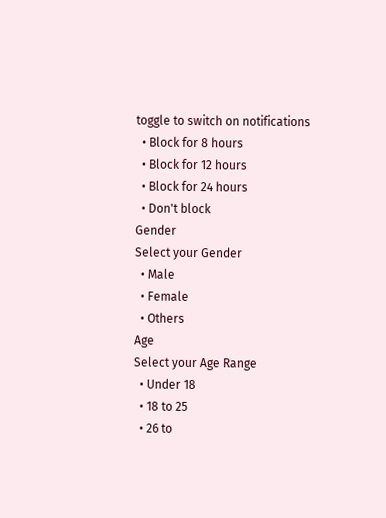toggle to switch on notifications
  • Block for 8 hours
  • Block for 12 hours
  • Block for 24 hours
  • Don't block
Gender
Select your Gender
  • Male
  • Female
  • Others
Age
Select your Age Range
  • Under 18
  • 18 to 25
  • 26 to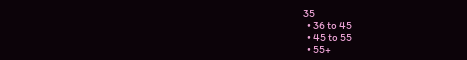35
  • 36 to 45
  • 45 to 55
  • 55+